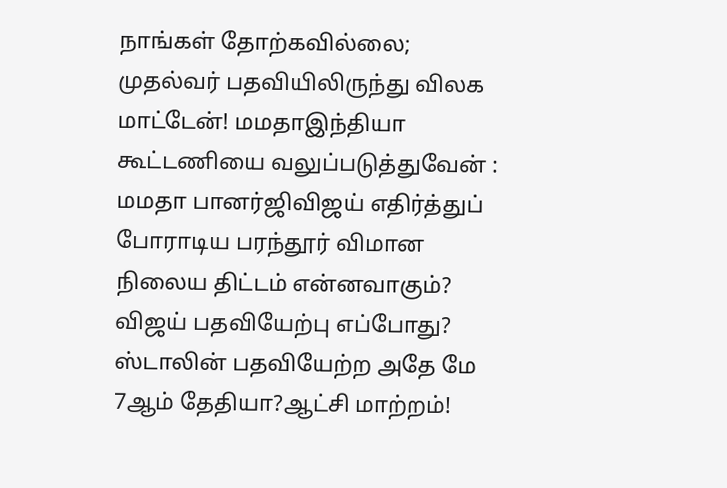நாங்கள் தோற்கவில்லை; முதல்வர் பதவியிலிருந்து விலக மாட்டேன்! மமதாஇந்தியா கூட்டணியை வலுப்படுத்துவேன் : மமதா பானர்ஜிவிஜய் எதிர்த்துப் போராடிய பரந்தூர் விமான நிலைய திட்டம் என்னவாகும்? விஜய் பதவியேற்பு எப்போது? ஸ்டாலின் பதவியேற்ற அதே மே 7ஆம் தேதியா?ஆட்சி மாற்றம்!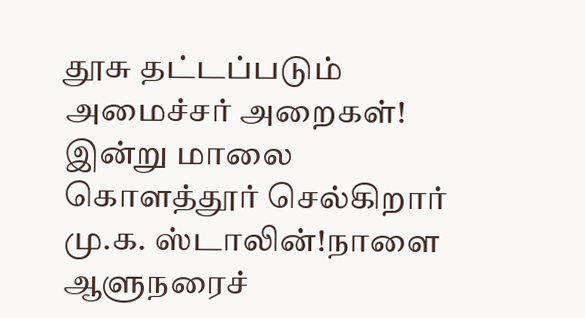தூசு தட்டப்படும் அமைச்சர் அறைகள்! இன்று மாலை கொளத்தூர் செல்கிறார் மு.க. ஸ்டாலின்!நாளை ஆளுநரைச்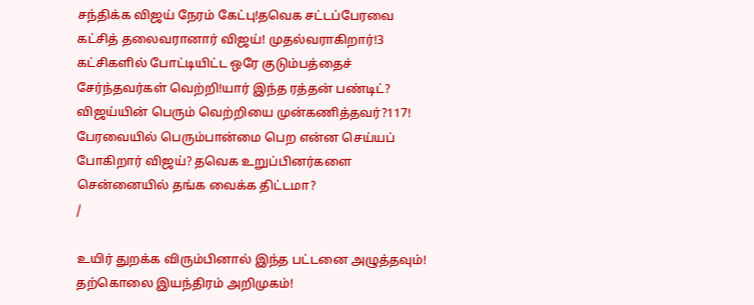சந்திக்க விஜய் நேரம் கேட்பு!தவெக சட்டப்பேரவை கட்சித் தலைவரானார் விஜய்! முதல்வராகிறார்!3 கட்சிகளில் போட்டியிட்ட ஒரே குடும்பத்தைச் சேர்ந்தவர்கள் வெற்றி!யார் இந்த ரத்தன் பண்டிட்? விஜய்யின் பெரும் வெற்றியை முன்கணித்தவர்?117! பேரவையில் பெரும்பான்மை பெற என்ன செய்யப் போகிறார் விஜய்? தவெக உறுப்பினர்களை சென்னையில் தங்க வைக்க திட்டமா?
/

உயிர் துறக்க விரும்பினால் இந்த பட்டனை அழுத்தவும்! தற்கொலை இயந்திரம் அறிமுகம்!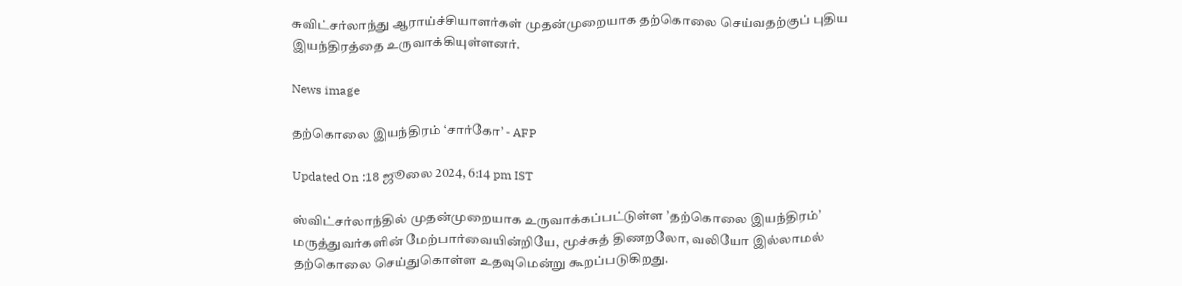சுவிட்சர்லாந்து ஆராய்ச்சியாளர்கள் முதன்முறையாக தற்கொலை செய்வதற்குப் புதிய இயந்திரத்தை உருவாக்கியுள்ளனர்.

News image

தற்கொலை இயந்திரம் ‘சார்கோ’ - AFP

Updated On :18 ஜூலை 2024, 6:14 pm IST

ஸ்விட்சர்லாந்தில் முதன்முறையாக உருவாக்கப்பட்டுள்ள ’தற்கொலை இயந்திரம்’ மருத்துவர்களின் மேற்பார்வையின்றியே, மூச்சுத் திணறலோ, வலியோ இல்லாமல் தற்கொலை செய்துகொள்ள உதவுமென்று கூறப்படுகிறது.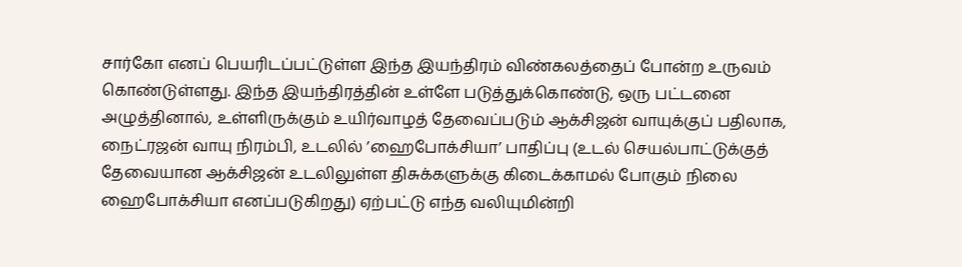சார்கோ எனப் பெயரிடப்பட்டுள்ள இந்த இயந்திரம் விண்கலத்தைப் போன்ற உருவம் கொண்டுள்ளது. இந்த இயந்திரத்தின் உள்ளே படுத்துக்கொண்டு, ஒரு பட்டனை அழுத்தினால், உள்ளிருக்கும் உயிர்வாழத் தேவைப்படும் ஆக்சிஜன் வாயுக்குப் பதிலாக, நைட்ரஜன் வாயு நிரம்பி, உடலில் ’ஹைபோக்சியா’ பாதிப்பு (உடல் செயல்பாட்டுக்குத் தேவையான ஆக்சிஜன் உடலிலுள்ள திசுக்களுக்கு கிடைக்காமல் போகும் நிலை ஹைபோக்சியா எனப்படுகிறது) ஏற்பட்டு எந்த வலியுமின்றி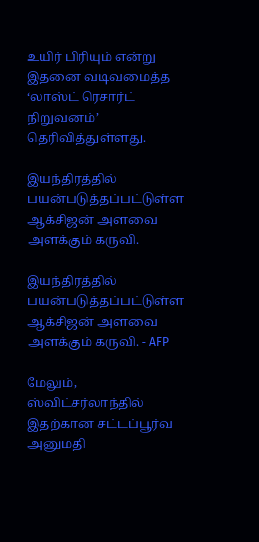உயிர் பிரியும் என்று இதனை வடிவமைத்த ‘லாஸ்ட் ரெசார்ட் நிறுவனம்’ தெரிவித்துள்ளது.

இயந்திரத்தில் பயன்படுத்தப்பட்டுள்ள ஆக்சிஜன் அளவை அளக்கும் கருவி.

இயந்திரத்தில் பயன்படுத்தப்பட்டுள்ள ஆக்சிஜன் அளவை அளக்கும் கருவி. - AFP

மேலும், ஸ்விட்சர்லாந்தில் இதற்கான சட்டப்பூர்வ அனுமதி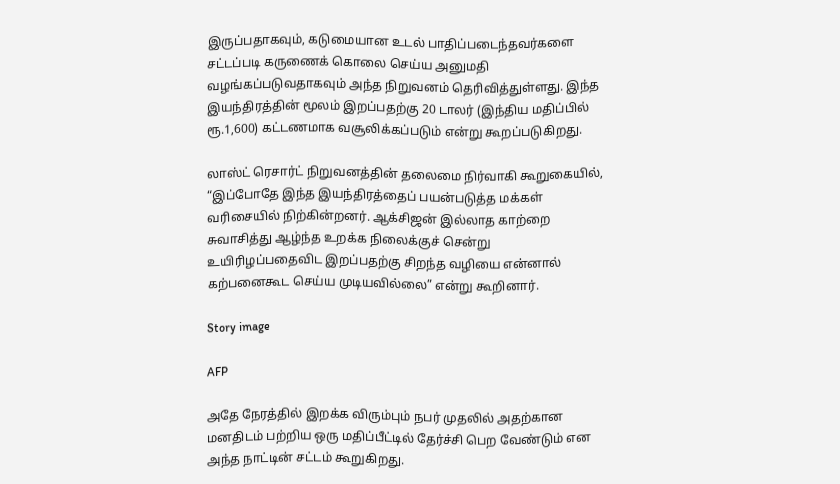இருப்பதாகவும், கடுமையான உடல் பாதிப்படைந்தவர்களை சட்டப்படி கருணைக் கொலை செய்ய அனுமதி வழங்கப்படுவதாகவும் அந்த நிறுவனம் தெரிவித்துள்ளது. இந்த இயந்திரத்தின் மூலம் இறப்பதற்கு 20 டாலர் (இந்திய மதிப்பில் ரூ.1,600) கட்டணமாக வசூலிக்கப்படும் என்று கூறப்படுகிறது.

லாஸ்ட் ரெசார்ட் நிறுவனத்தின் தலைமை நிர்வாகி கூறுகையில், “இப்போதே இந்த இயந்திரத்தைப் பயன்படுத்த மக்கள் வரிசையில் நிற்கின்றனர். ஆக்சிஜன் இல்லாத காற்றை சுவாசித்து ஆழ்ந்த உறக்க நிலைக்குச் சென்று உயிரிழப்பதைவிட இறப்பதற்கு சிறந்த வழியை என்னால் கற்பனைகூட செய்ய முடியவில்லை” என்று கூறினார்.

Story image

AFP

அதே நேரத்தில் இறக்க விரும்பும் நபர் முதலில் அதற்கான மனதிடம் பற்றிய ஒரு மதிப்பீட்டில் தேர்ச்சி பெற வேண்டும் என அந்த நாட்டின் சட்டம் கூறுகிறது.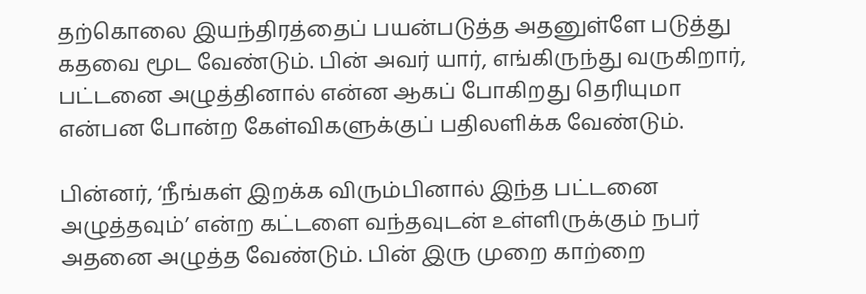தற்கொலை இயந்திரத்தைப் பயன்படுத்த அதனுள்ளே படுத்து கதவை மூட வேண்டும். பின் அவர் யார், எங்கிருந்து வருகிறார், பட்டனை அழுத்தினால் என்ன ஆகப் போகிறது தெரியுமா என்பன போன்ற கேள்விகளுக்குப் பதிலளிக்க வேண்டும்.

பின்னர், ‘நீங்கள் இறக்க விரும்பினால் இந்த பட்டனை அழுத்தவும்’ என்ற கட்டளை வந்தவுடன் உள்ளிருக்கும் நபர் அதனை அழுத்த வேண்டும். பின் இரு முறை காற்றை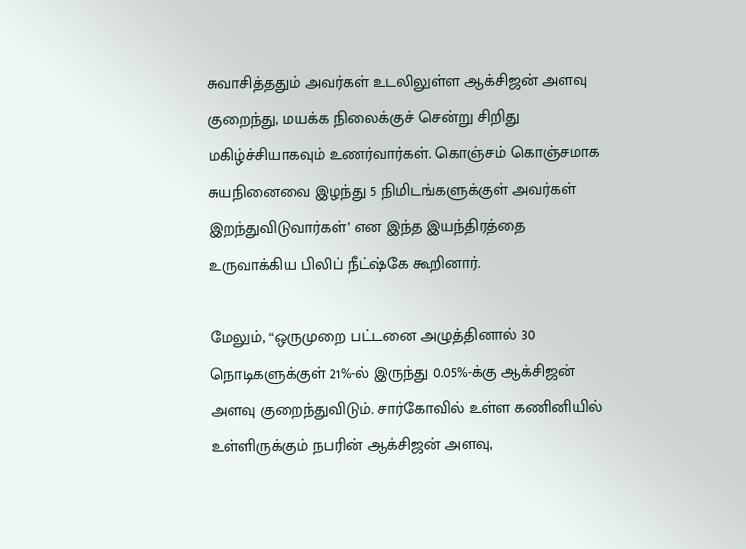சுவாசித்ததும் அவர்கள் உடலிலுள்ள ஆக்சிஜன் அளவு குறைந்து, மயக்க நிலைக்குச் சென்று சிறிது மகிழ்ச்சியாகவும் உணர்வார்கள். கொஞ்சம் கொஞ்சமாக சுயநினைவை இழந்து 5 நிமிடங்களுக்குள் அவர்கள் இறந்துவிடுவார்கள்’ என இந்த இயந்திரத்தை உருவாக்கிய பிலிப் நீட்ஷ்கே கூறினார்.

மேலும், “ஒருமுறை பட்டனை அழுத்தினால் 30 நொடிகளுக்குள் 21%-ல் இருந்து 0.05%-க்கு ஆக்சிஜன் அளவு குறைந்துவிடும். சார்கோவில் உள்ள கணினியில் உள்ளிருக்கும் நபரின் ஆக்சிஜன் அளவு,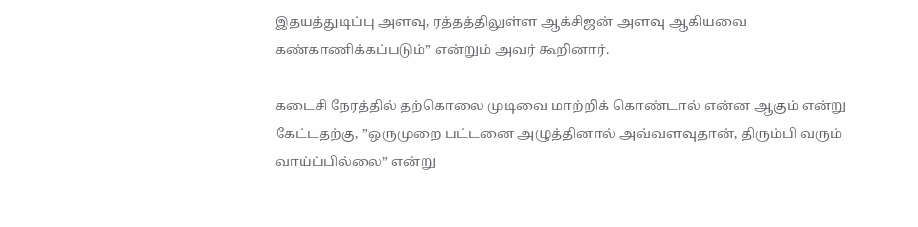இதயத்துடிப்பு அளவு, ரத்தத்திலுள்ள ஆக்சிஜன் அளவு ஆகியவை கண்காணிக்கப்படும்” என்றும் அவர் கூறினார்.

கடைசி நேரத்தில் தற்கொலை முடிவை மாற்றிக் கொண்டால் என்ன ஆகும் என்று கேட்டதற்கு, ”ஒருமுறை பட்டனை அழுத்தினால் அவ்வளவுதான், திரும்பி வரும் வாய்ப்பில்லை” என்று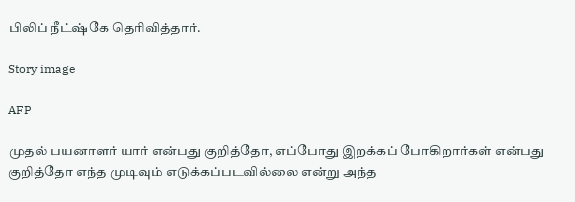பிலிப் நீட்ஷ்கே தெரிவித்தார்.

Story image

AFP

முதல் பயனாளர் யார் என்பது குறித்தோ, எப்போது இறக்கப் போகிறார்கள் என்பது குறித்தோ எந்த முடிவும் எடுக்கப்படவில்லை என்று அந்த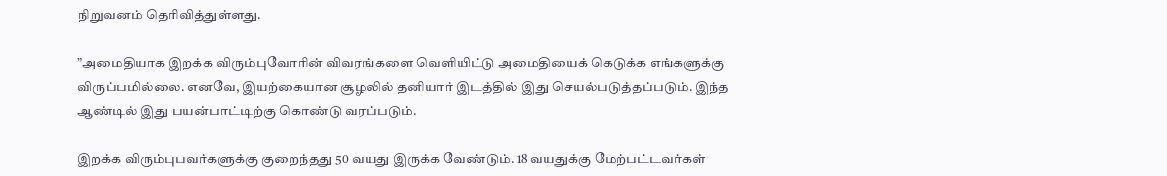நிறுவனம் தெரிவித்துள்ளது.

”அமைதியாக இறக்க விரும்புவோரின் விவரங்களை வெளியிட்டு அமைதியைக் கெடுக்க எங்களுக்கு விருப்பமில்லை. எனவே, இயற்கையான சூழலில் தனியார் இடத்தில் இது செயல்படுத்தப்படும். இந்த ஆண்டில் இது பயன்பாட்டிற்கு கொண்டு வரப்படும்.

இறக்க விரும்புபவர்களுக்கு குறைந்தது 50 வயது இருக்க வேண்டும். 18 வயதுக்கு மேற்பட்டவர்கள்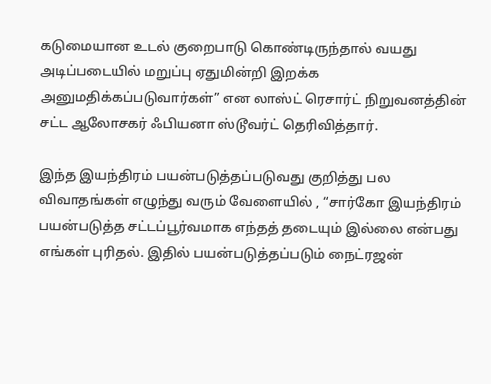கடுமையான உடல் குறைபாடு கொண்டிருந்தால் வயது அடிப்படையில் மறுப்பு ஏதுமின்றி இறக்க அனுமதிக்கப்படுவார்கள்” என லாஸ்ட் ரெசார்ட் நிறுவனத்தின் சட்ட ஆலோசகர் ஃபியனா ஸ்டூவர்ட் தெரிவித்தார்.

இந்த இயந்திரம் பயன்படுத்தப்படுவது குறித்து பல விவாதங்கள் எழுந்து வரும் வேளையில் , “சார்கோ இயந்திரம் பயன்படுத்த சட்டப்பூர்வமாக எந்தத் தடையும் இல்லை என்பது எங்கள் புரிதல். இதில் பயன்படுத்தப்படும் நைட்ரஜன்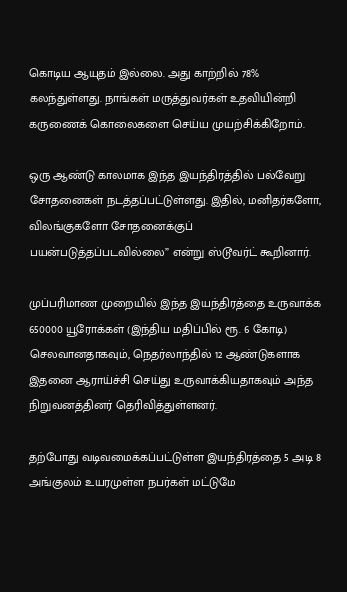கொடிய ஆயுதம் இல்லை. அது காற்றில் 78% கலந்துள்ளது. நாங்கள் மருத்துவர்கள் உதவியின்றி கருணைக் கொலைகளை செய்ய முயற்சிக்கிறோம்.

ஒரு ஆண்டு காலமாக இந்த இயந்திரத்தில் பல்வேறு சோதனைகள் நடத்தப்பட்டுள்ளது. இதில், மனிதர்களோ, விலங்குகளோ சோதனைக்குப் பயன்படுத்தப்படவில்லை” என்று ஸ்டூவர்ட் கூறினார்.

முப்பரிமாண முறையில் இந்த இயந்திரத்தை உருவாக்க 650000 யூரோக்கள் (இந்திய மதிப்பில் ரூ. 6 கோடி) செலவானதாகவும், நெதர்லாந்தில் 12 ஆண்டுகளாக இதனை ஆராய்ச்சி செய்து உருவாக்கியதாகவும் அந்த நிறுவனத்தினர் தெரிவித்துள்ளனர்.

தற்போது வடிவமைக்கப்பட்டுள்ள இயந்திரத்தை 5 அடி 8 அங்குலம் உயரமுள்ள நபர்கள் மட்டுமே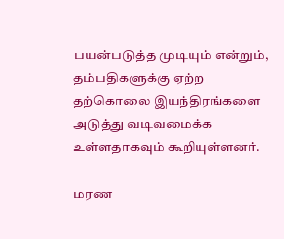பயன்படுத்த முடியும் என்றும், தம்பதிகளுக்கு ஏற்ற தற்கொலை இயந்திரங்களை அடுத்து வடிவமைக்க உள்ளதாகவும் கூறியுள்ளனர்.

மரண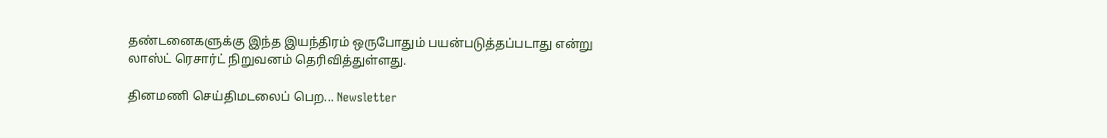தண்டனைகளுக்கு இந்த இயந்திரம் ஒருபோதும் பயன்படுத்தப்படாது என்று லாஸ்ட் ரெசார்ட் நிறுவனம் தெரிவித்துள்ளது.

தினமணி செய்திமடலைப் பெற... Newsletter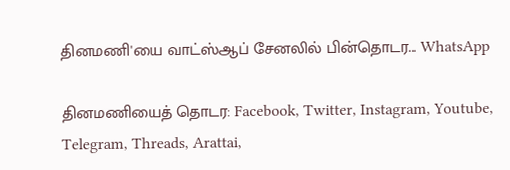தினமணி'யை வாட்ஸ்ஆப் சேனலில் பின்தொடர... WhatsApp

தினமணியைத் தொடர: Facebook, Twitter, Instagram, Youtube, Telegram, Threads, Arattai,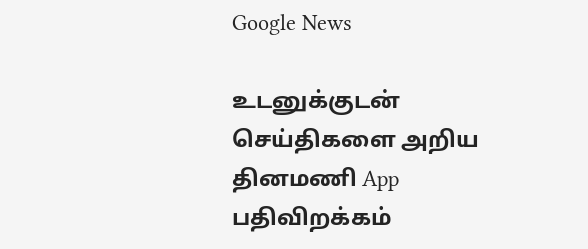Google News

உடனுக்குடன் செய்திகளை அறிய தினமணி App பதிவிறக்கம்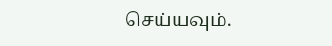செய்யவும்.